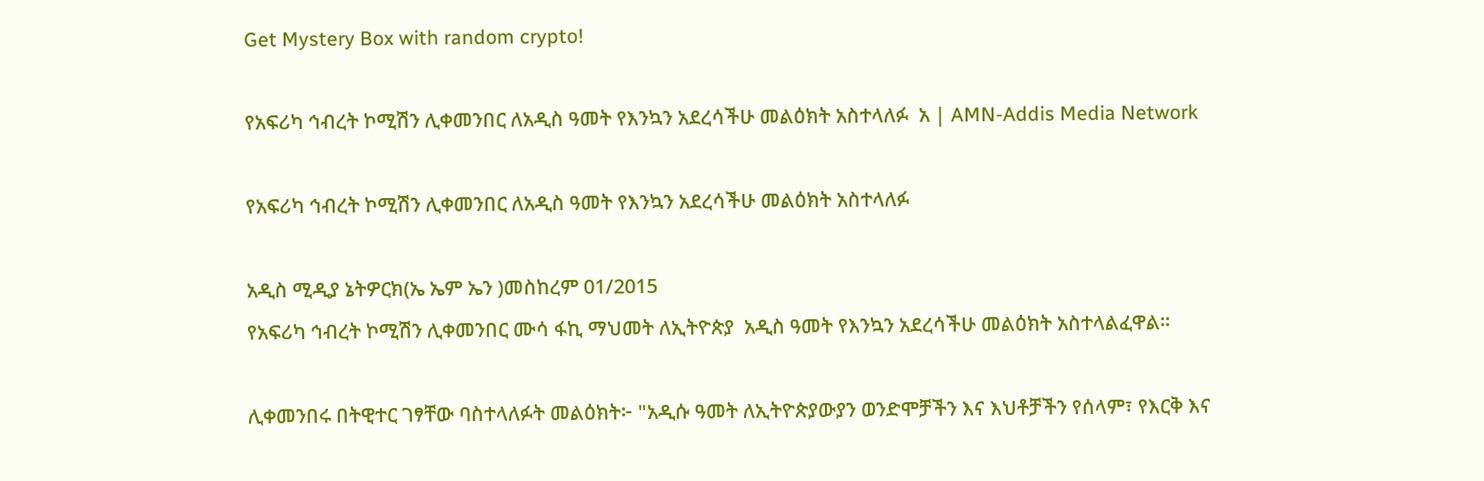Get Mystery Box with random crypto!

የአፍሪካ ኅብረት ኮሚሽን ሊቀመንበር ለአዲስ ዓመት የእንኳን አደረሳችሁ መልዕክት አስተላለፉ  አ | AMN-Addis Media Network

የአፍሪካ ኅብረት ኮሚሽን ሊቀመንበር ለአዲስ ዓመት የእንኳን አደረሳችሁ መልዕክት አስተላለፉ

አዲስ ሚዲያ ኔትዎርክ(ኤ ኤም ኤን )መስከረም 01/2015
የአፍሪካ ኅብረት ኮሚሽን ሊቀመንበር ሙሳ ፋኪ ማህመት ለኢትዮጵያ  አዲስ ዓመት የእንኳን አደረሳችሁ መልዕክት አስተላልፈዋል፡፡

ሊቀመንበሩ በትዊተር ገፃቸው ባስተላለፉት መልዕክት፦ "አዲሱ ዓመት ለኢትዮጵያውያን ወንድሞቻችን እና እህቶቻችን የሰላም፣ የእርቅ እና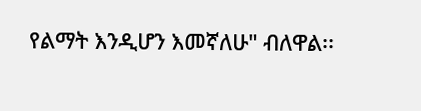የልማት እንዲሆን እመኛለሁ" ብለዋል፡፡